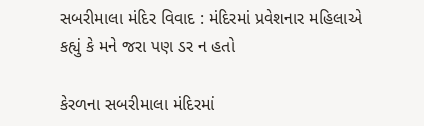સબરીમાલા મંદિર વિવાદ : મંદિરમાં પ્રવેશનાર મહિલાએ કહ્યું કે મને જરા પણ ડર ન હતો

કેરળના સબરીમાલા મંદિરમાં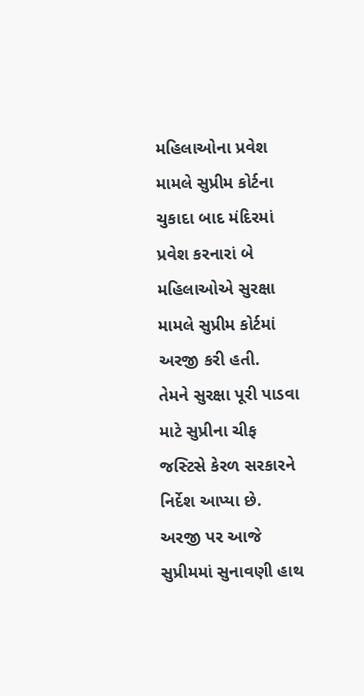મહિલાઓના પ્રવેશ મામલે સુપ્રીમ કોર્ટના ચુકાદા બાદ મંદિરમાં પ્રવેશ કરનારાં બે મહિલાઓએ સુરક્ષા મામલે સુપ્રીમ કોર્ટમાં અરજી કરી હતી.
તેમને સુરક્ષા પૂરી પાડવા માટે સુપ્રીના ચીફ જસ્ટિસે કેરળ સરકારને નિર્દેશ આપ્યા છે.
અરજી પર આજે સુપ્રીમમાં સુનાવણી હાથ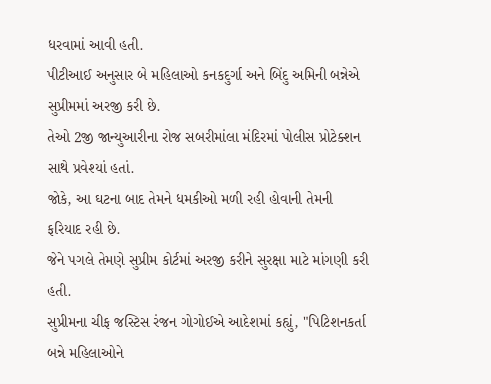ધરવામાં આવી હતી.
પીટીઆઈ અનુસાર બે મહિલાઓ કનકદુર્ગા અને બિંદુ અમિની બન્નેએ સુપ્રીમમાં અરજી કરી છે.
તેઓ 2જી જાન્યુઆરીના રોજ સબરીમાંલા મંદિરમાં પોલીસ પ્રોટેક્શન સાથે પ્રવેશ્યાં હતાં.
જોકે, આ ઘટના બાદ તેમને ધમકીઓ મળી રહી હોવાની તેમની ફરિયાદ રહી છે.
જેને પગલે તેમણે સુપ્રીમ કોર્ટમાં અરજી કરીને સુરક્ષા માટે માંગણી કરી હતી.
સુપ્રીમના ચીફ જસ્ટિસ રંજન ગોગોઈએ આદેશમાં કહ્યું, "પિટિશનકર્તા બન્ને મહિલાઓને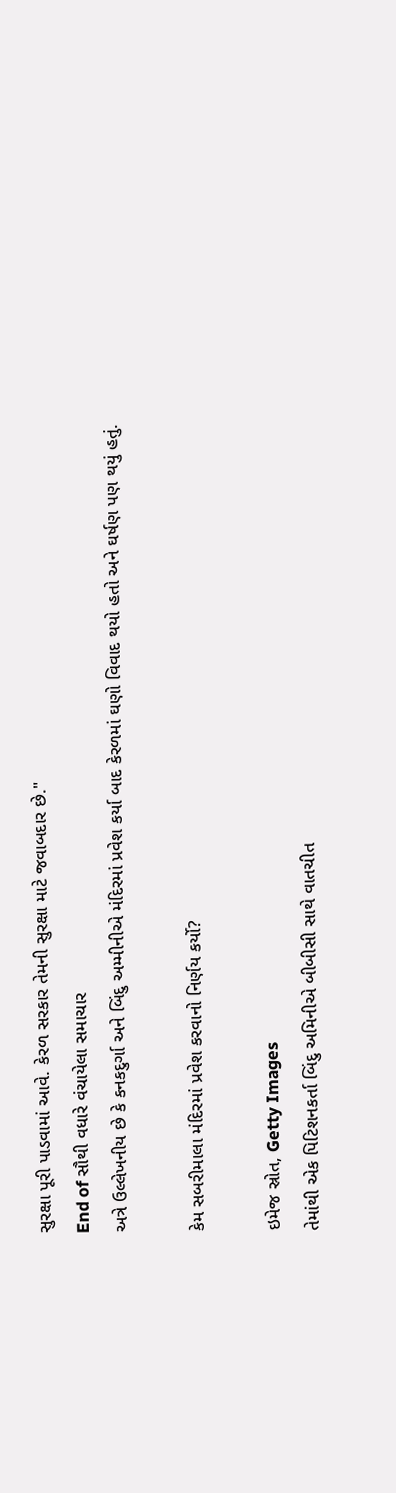સુરક્ષા પૂરી પાડવામાં આવે. કેરળ સરકાર તેમની સુરક્ષા માટે જવાબદાર છે."
End of સૌથી વધારે વંચાયેલા સમાચાર
અત્રે ઉલ્લેખનીય છે કે કનકદુર્ગા અને બિંદુ અમ્મીનીએ મંદિરમાં પ્રવેશ કર્યા બાદ કેરળમાં ઘણો વિવાદ થયો હતો અને ઘર્ષણ પણ થયું હતું.

કેમ સબરીમાલા મંદિરમાં પ્રવેશ કરવાનો નિર્ણય કર્યો?

ઇમેજ સ્રોત, Getty Images
તેમાંથી એક પિટિશનકર્તા બિંદુ અમિનીએ બીબીસી સાથે વાતચીત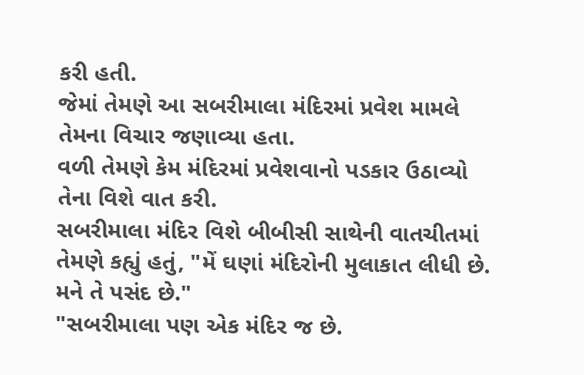કરી હતી.
જેમાં તેમણે આ સબરીમાલા મંદિરમાં પ્રવેશ મામલે તેમના વિચાર જણાવ્યા હતા.
વળી તેમણે કેમ મંદિરમાં પ્રવેશવાનો પડકાર ઉઠાવ્યો તેના વિશે વાત કરી.
સબરીમાલા મંદિર વિશે બીબીસી સાથેની વાતચીતમાં તેમણે કહ્યું હતું, "મેં ઘણાં મંદિરોની મુલાકાત લીધી છે. મને તે પસંદ છે."
"સબરીમાલા પણ એક મંદિર જ છે.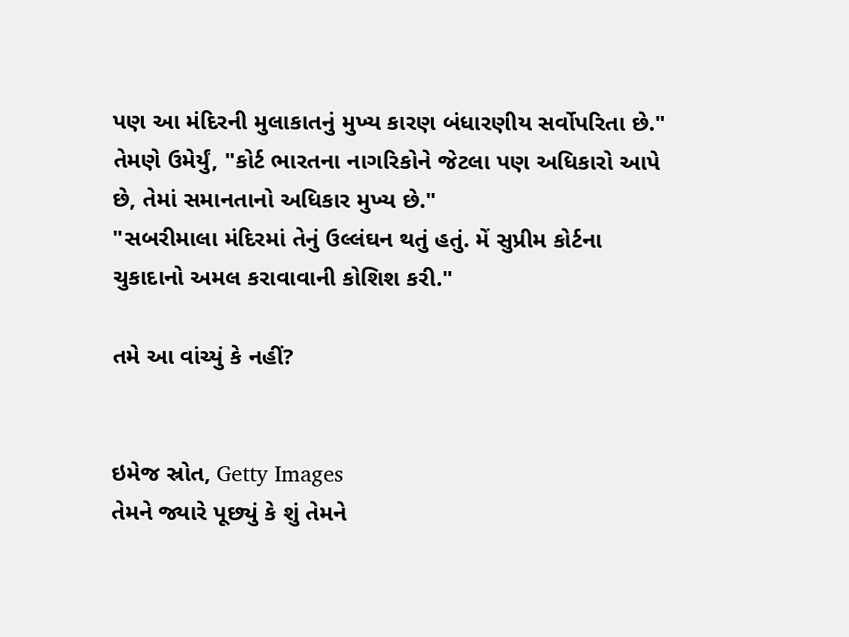પણ આ મંદિરની મુલાકાતનું મુખ્ય કારણ બંધારણીય સર્વોપરિતા છે."
તેમણે ઉમેર્યું, "કોર્ટ ભારતના નાગરિકોને જેટલા પણ અધિકારો આપે છે, તેમાં સમાનતાનો અધિકાર મુખ્ય છે."
"સબરીમાલા મંદિરમાં તેનું ઉલ્લંઘન થતું હતું. મેં સુપ્રીમ કોર્ટના ચુકાદાનો અમલ કરાવાવાની કોશિશ કરી."

તમે આ વાંચ્યું કે નહીં?


ઇમેજ સ્રોત, Getty Images
તેમને જ્યારે પૂછ્યું કે શું તેમને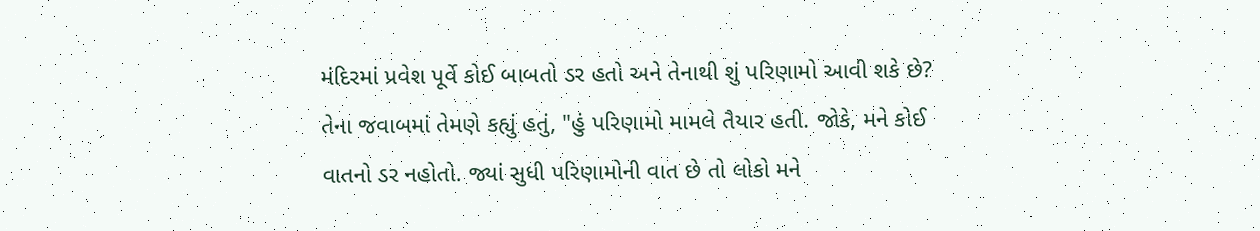મંદિરમાં પ્રવેશ પૂર્વે કોઈ બાબતો ડર હતો અને તેનાથી શું પરિણામો આવી શકે છે?
તેના જવાબમાં તેમણે કહ્યું હતું, "હું પરિણામો મામલે તૈયાર હતી. જોકે, મને કોઈ વાતનો ડર નહોતો. જ્યાં સુધી પરિણામોની વાત છે તો લોકો મને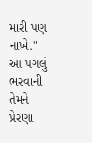મારી પણ નાખે."
આ પગલું ભરવાની તેમને પ્રેરણા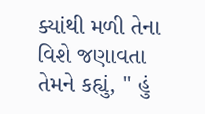ક્યાંથી મળી તેના વિશે જણાવતા તેમને કહ્યું, " હું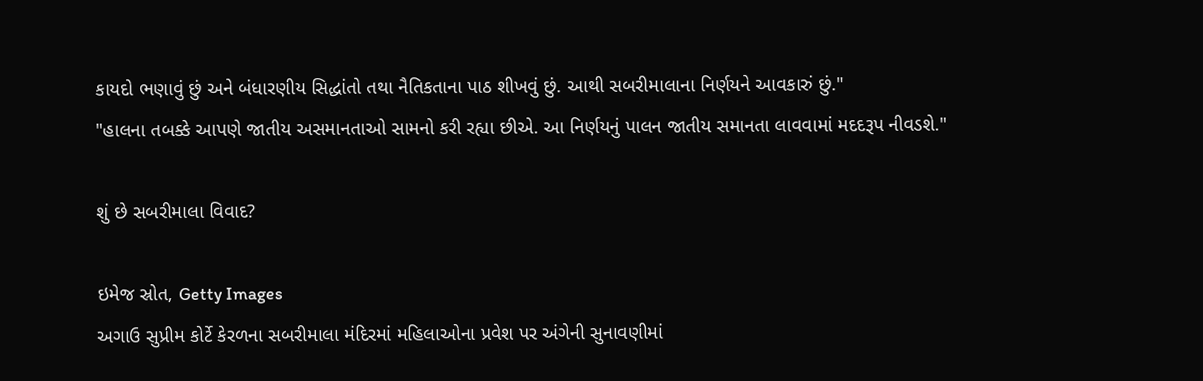કાયદો ભણાવું છું અને બંધારણીય સિદ્ધાંતો તથા નૈતિકતાના પાઠ શીખવું છું. આથી સબરીમાલાના નિર્ણયને આવકારું છું."
"હાલના તબક્કે આપણે જાતીય અસમાનતાઓ સામનો કરી રહ્યા છીએ. આ નિર્ણયનું પાલન જાતીય સમાનતા લાવવામાં મદદરૂપ નીવડશે."

શું છે સબરીમાલા વિવાદ?

ઇમેજ સ્રોત, Getty Images
અગાઉ સુપ્રીમ કોર્ટે કેરળના સબરીમાલા મંદિરમાં મહિલાઓના પ્રવેશ પર અંગેની સુનાવણીમાં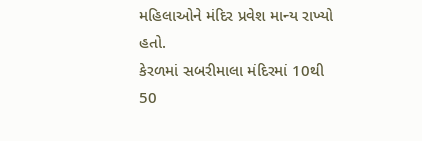મહિલાઓને મંદિર પ્રવેશ માન્ય રાખ્યો હતો.
કેરળમાં સબરીમાલા મંદિરમાં 10થી 50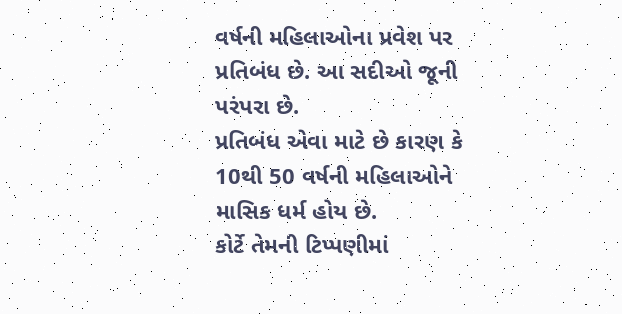વર્ષની મહિલાઓના પ્રવેશ પર પ્રતિબંધ છે. આ સદીઓ જૂની પરંપરા છે.
પ્રતિબંધ એવા માટે છે કારણ કે 10થી 50 વર્ષની મહિલાઓને માસિક ધર્મ હોય છે.
કોર્ટે તેમની ટિપ્પણીમાં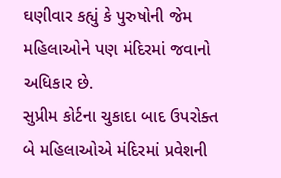ઘણીવાર કહ્યું કે પુરુષોની જેમ મહિલાઓને પણ મંદિરમાં જવાનો અધિકાર છે.
સુપ્રીમ કોર્ટના ચુકાદા બાદ ઉપરોક્ત બે મહિલાઓએ મંદિરમાં પ્રવેશની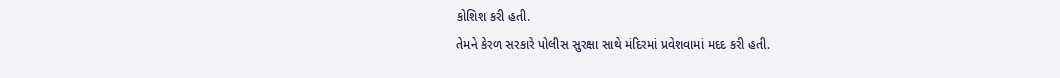કોશિશ કરી હતી.
તેમને કેરળ સરકારે પોલીસ સુરક્ષા સાથે મંદિરમાં પ્રવેશવામાં મદદ કરી હતી.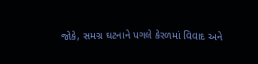જોકે, સમગ્ર ઘટનાને પગલે કેરળમાં વિવાદ અને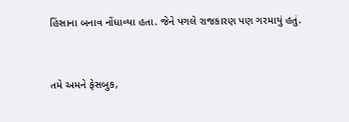હિંસાના બનાવ નોંધાવ્યા હતા. જેને પગલે રાજકારણ પણ ગરમાયું હતું.


તમે અમને ફેસબુક,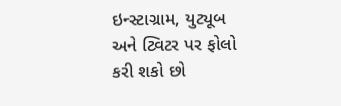ઇન્સ્ટાગ્રામ, યુટ્યૂબ અને ટ્વિટર પર ફોલો કરી શકો છો